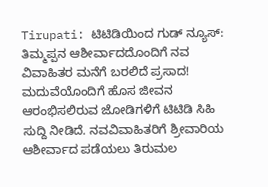Tirupati: ಟಿಟಿಡಿಯಿಂದ ಗುಡ್ ನ್ಯೂಸ್: ತಿಮ್ಮಪ್ಪನ ಆಶೀರ್ವಾದದೊಂದಿಗೆ ನವ ವಿವಾಹಿತರ ಮನೆಗೆ ಬರಲಿದೆ ಪ್ರಸಾದ!
ಮದುವೆಯೊಂದಿಗೆ ಹೊಸ ಜೀವನ ಆರಂಭಿಸಲಿರುವ ಜೋಡಿಗಳಿಗೆ ಟಿಟಿಡಿ ಸಿಹಿ ಸುದ್ದಿ ನೀಡಿದೆ. ನವವಿವಾಹಿತರಿಗೆ ಶ್ರೀವಾರಿಯ ಆಶೀರ್ವಾದ ಪಡೆಯಲು ತಿರುಮಲ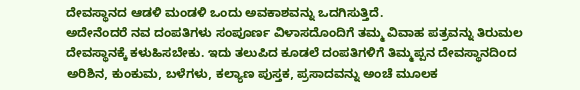ದೇವಸ್ಥಾನದ ಆಡಳಿ ಮಂಡಳಿ ಒಂದು ಅವಕಾಶವನ್ನು ಒದಗಿಸುತ್ತಿದೆ.
ಅದೇನೆಂದರೆ ನವ ದಂಪತಿಗಳು ಸಂಪೂರ್ಣ ವಿಳಾಸದೊಂದಿಗೆ ತಮ್ಮ ವಿವಾಹ ಪತ್ರವನ್ನು ತಿರುಮಲ ದೇವಸ್ಥಾನಕ್ಕೆ ಕಳುಹಿಸಬೇಕು. ಇದು ತಲುಪಿದ ಕೂಡಲೆ ದಂಪತಿಗಳಿಗೆ ತಿಮ್ಮಪ್ಪನ ದೇವಸ್ಥಾನದಿಂದ ಅರಿಶಿನ, ಕುಂಕುಮ, ಬಳೆಗಳು, ಕಲ್ಯಾಣ ಪುಸ್ತಕ, ಪ್ರಸಾದವನ್ನು ಅಂಚೆ ಮೂಲಕ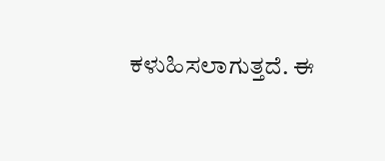ಕಳುಹಿಸಲಾಗುತ್ತದೆ. ಈ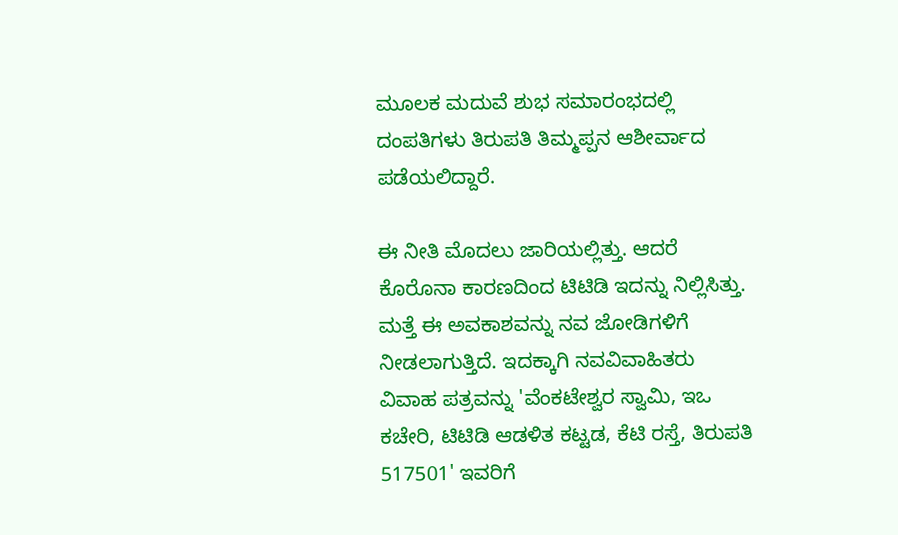ಮೂಲಕ ಮದುವೆ ಶುಭ ಸಮಾರಂಭದಲ್ಲಿ ದಂಪತಿಗಳು ತಿರುಪತಿ ತಿಮ್ಮಪ್ಪನ ಆಶೀರ್ವಾದ ಪಡೆಯಲಿದ್ದಾರೆ.

ಈ ನೀತಿ ಮೊದಲು ಜಾರಿಯಲ್ಲಿತ್ತು. ಆದರೆ ಕೊರೊನಾ ಕಾರಣದಿಂದ ಟಿಟಿಡಿ ಇದನ್ನು ನಿಲ್ಲಿಸಿತ್ತು. ಮತ್ತೆ ಈ ಅವಕಾಶವನ್ನು ನವ ಜೋಡಿಗಳಿಗೆ ನೀಡಲಾಗುತ್ತಿದೆ. ಇದಕ್ಕಾಗಿ ನವವಿವಾಹಿತರು ವಿವಾಹ ಪತ್ರವನ್ನು 'ವೆಂಕಟೇಶ್ವರ ಸ್ವಾಮಿ, ಇಒ ಕಚೇರಿ, ಟಿಟಿಡಿ ಆಡಳಿತ ಕಟ್ಟಡ, ಕೆಟಿ ರಸ್ತೆ, ತಿರುಪತಿ 517501' ಇವರಿಗೆ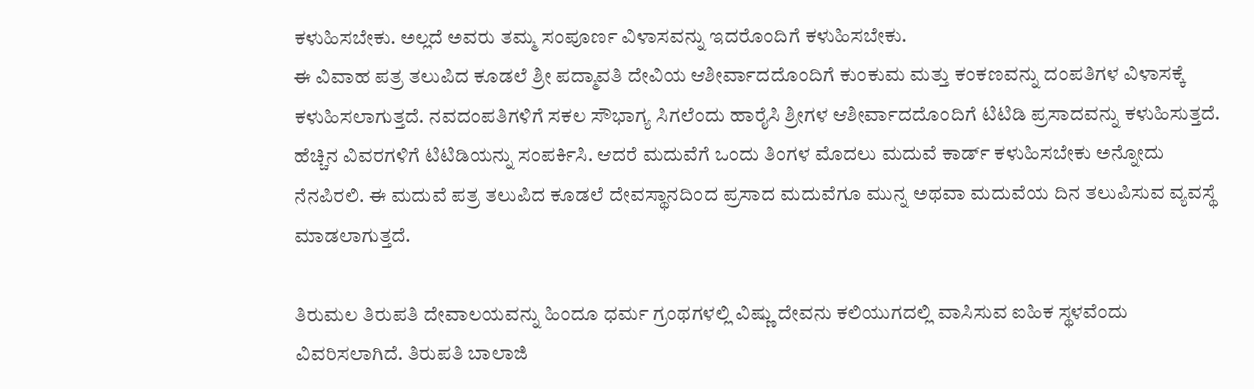ಕಳುಹಿಸಬೇಕು. ಅಲ್ಲದೆ ಅವರು ತಮ್ಮ ಸಂಪೂರ್ಣ ವಿಳಾಸವನ್ನು ಇದರೊಂದಿಗೆ ಕಳುಹಿಸಬೇಕು.
ಈ ವಿವಾಹ ಪತ್ರ ತಲುಪಿದ ಕೂಡಲೆ ಶ್ರೀ ಪದ್ಮಾವತಿ ದೇವಿಯ ಆಶೀರ್ವಾದದೊಂದಿಗೆ ಕುಂಕುಮ ಮತ್ತು ಕಂಕಣವನ್ನು ದಂಪತಿಗಳ ವಿಳಾಸಕ್ಕೆ ಕಳುಹಿಸಲಾಗುತ್ತದೆ. ನವದಂಪತಿಗಳಿಗೆ ಸಕಲ ಸೌಭಾಗ್ಯ ಸಿಗಲೆಂದು ಹಾರೈಸಿ ಶ್ರೀಗಳ ಆಶೀರ್ವಾದದೊಂದಿಗೆ ಟಿಟಿಡಿ ಪ್ರಸಾದವನ್ನು ಕಳುಹಿಸುತ್ತದೆ. ಹೆಚ್ಚಿನ ವಿವರಗಳಿಗೆ ಟಿಟಿಡಿಯನ್ನು ಸಂಪರ್ಕಿಸಿ. ಆದರೆ ಮದುವೆಗೆ ಒಂದು ತಿಂಗಳ ಮೊದಲು ಮದುವೆ ಕಾರ್ಡ್ ಕಳುಹಿಸಬೇಕು ಅನ್ನೋದು ನೆನಪಿರಲಿ. ಈ ಮದುವೆ ಪತ್ರ ತಲುಪಿದ ಕೂಡಲೆ ದೇವಸ್ಥಾನದಿಂದ ಪ್ರಸಾದ ಮದುವೆಗೂ ಮುನ್ನ ಅಥವಾ ಮದುವೆಯ ದಿನ ತಲುಪಿಸುವ ವ್ಯವಸ್ಥೆ ಮಾಡಲಾಗುತ್ತದೆ.

ತಿರುಮಲ ತಿರುಪತಿ ದೇವಾಲಯವನ್ನು ಹಿಂದೂ ಧರ್ಮ ಗ್ರಂಥಗಳಲ್ಲಿ ವಿಷ್ಣು ದೇವನು ಕಲಿಯುಗದಲ್ಲಿ ವಾಸಿಸುವ ಐಹಿಕ ಸ್ಥಳವೆಂದು ವಿವರಿಸಲಾಗಿದೆ. ತಿರುಪತಿ ಬಾಲಾಜಿ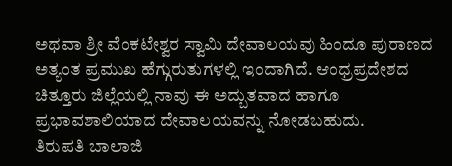ಅಥವಾ ಶ್ರೀ ವೆಂಕಟೇಶ್ವರ ಸ್ವಾಮಿ ದೇವಾಲಯವು ಹಿಂದೂ ಪುರಾಣದ ಅತ್ಯಂತ ಪ್ರಮುಖ ಹೆಗ್ಗುರುತುಗಳಲ್ಲಿ ಇಂದಾಗಿದೆ. ಆಂಧ್ರಪ್ರದೇಶದ ಚಿತ್ತೂರು ಜಿಲ್ಲೆಯಲ್ಲಿ ನಾವು ಈ ಅದ್ಬುತವಾದ ಹಾಗೂ ಪ್ರಭಾವಶಾಲಿಯಾದ ದೇವಾಲಯವನ್ನು ನೋಡಬಹುದು.
ತಿರುಪತಿ ಬಾಲಾಜಿ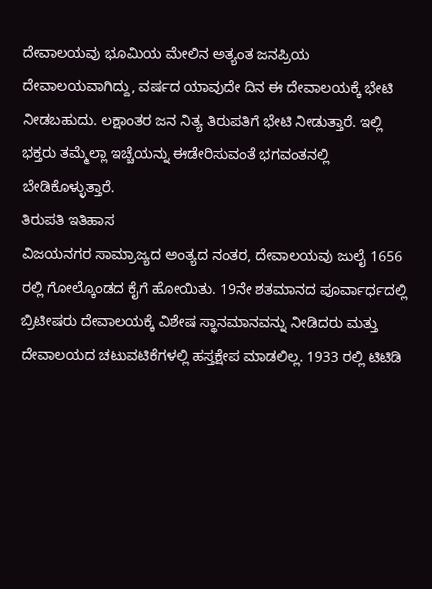ದೇವಾಲಯವು ಭೂಮಿಯ ಮೇಲಿನ ಅತ್ಯಂತ ಜನಪ್ರಿಯ ದೇವಾಲಯವಾಗಿದ್ದು, ವರ್ಷದ ಯಾವುದೇ ದಿನ ಈ ದೇವಾಲಯಕ್ಕೆ ಭೇಟಿ ನೀಡಬಹುದು. ಲಕ್ಷಾಂತರ ಜನ ನಿತ್ಯ ತಿರುಪತಿಗೆ ಭೇಟಿ ನೀಡುತ್ತಾರೆ. ಇಲ್ಲಿ ಭಕ್ತರು ತಮ್ಮೆಲ್ಲಾ ಇಚ್ಚೆಯನ್ನು ಈಡೇರಿಸುವಂತೆ ಭಗವಂತನಲ್ಲಿ ಬೇಡಿಕೊಳ್ಳುತ್ತಾರೆ.
ತಿರುಪತಿ ಇತಿಹಾಸ
ವಿಜಯನಗರ ಸಾಮ್ರಾಜ್ಯದ ಅಂತ್ಯದ ನಂತರ, ದೇವಾಲಯವು ಜುಲೈ 1656 ರಲ್ಲಿ ಗೋಲ್ಕೊಂಡದ ಕೈಗೆ ಹೋಯಿತು. 19ನೇ ಶತಮಾನದ ಪೂರ್ವಾರ್ಧದಲ್ಲಿ ಬ್ರಿಟೀಷರು ದೇವಾಲಯಕ್ಕೆ ವಿಶೇಷ ಸ್ಥಾನಮಾನವನ್ನು ನೀಡಿದರು ಮತ್ತು ದೇವಾಲಯದ ಚಟುವಟಿಕೆಗಳಲ್ಲಿ ಹಸ್ತಕ್ಷೇಪ ಮಾಡಲಿಲ್ಲ. 1933 ರಲ್ಲಿ ಟಿಟಿಡಿ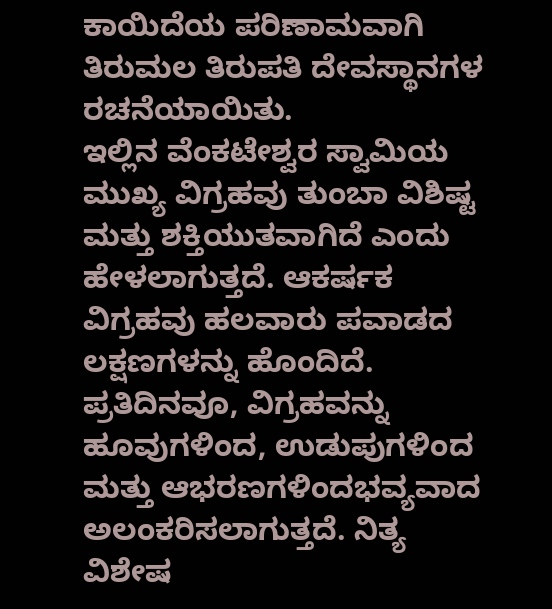ಕಾಯಿದೆಯ ಪರಿಣಾಮವಾಗಿ ತಿರುಮಲ ತಿರುಪತಿ ದೇವಸ್ಥಾನಗಳ ರಚನೆಯಾಯಿತು.
ಇಲ್ಲಿನ ವೆಂಕಟೇಶ್ವರ ಸ್ವಾಮಿಯ ಮುಖ್ಯ ವಿಗ್ರಹವು ತುಂಬಾ ವಿಶಿಷ್ಟ ಮತ್ತು ಶಕ್ತಿಯುತವಾಗಿದೆ ಎಂದು ಹೇಳಲಾಗುತ್ತದೆ. ಆಕರ್ಷಕ ವಿಗ್ರಹವು ಹಲವಾರು ಪವಾಡದ ಲಕ್ಷಣಗಳನ್ನು ಹೊಂದಿದೆ. ಪ್ರತಿದಿನವೂ, ವಿಗ್ರಹವನ್ನು ಹೂವುಗಳಿಂದ, ಉಡುಪುಗಳಿಂದ ಮತ್ತು ಆಭರಣಗಳಿಂದಭವ್ಯವಾದ ಅಲಂಕರಿಸಲಾಗುತ್ತದೆ. ನಿತ್ಯ ವಿಶೇಷ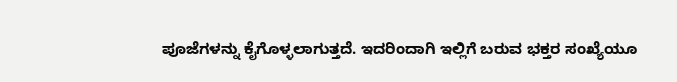ಪೂಜೆಗಳನ್ನು ಕೈಗೊಳ್ಳಲಾಗುತ್ತದೆ. ಇದರಿಂದಾಗಿ ಇಲ್ಲಿಗೆ ಬರುವ ಭಕ್ತರ ಸಂಖ್ಯೆಯೂ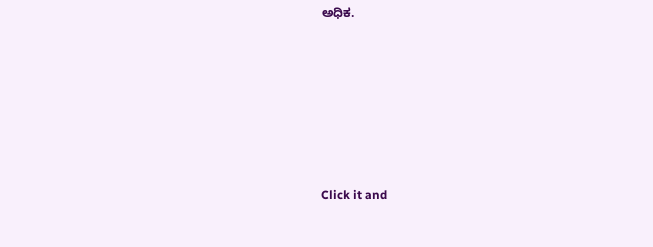ಅಧಿಕ.












Click it and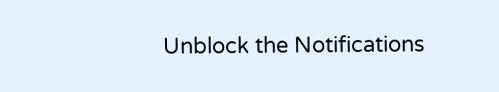Unblock the Notifications